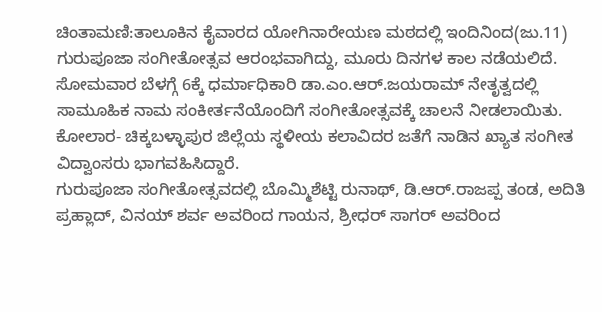ಚಿಂತಾಮಣಿ:ತಾಲೂಕಿನ ಕೈವಾರದ ಯೋಗಿನಾರೇಯಣ ಮಠದಲ್ಲಿ ಇಂದಿನಿಂದ(ಜು.11) ಗುರುಪೂಜಾ ಸಂಗೀತೋತ್ಸವ ಆರಂಭವಾಗಿದ್ದು, ಮೂರು ದಿನಗಳ ಕಾಲ ನಡೆಯಲಿದೆ.
ಸೋಮವಾರ ಬೆಳಗ್ಗೆ 6ಕ್ಕೆ ಧರ್ಮಾಧಿಕಾರಿ ಡಾ.ಎಂ.ಆರ್.ಜಯರಾಮ್ ನೇತೃತ್ವದಲ್ಲಿ ಸಾಮೂಹಿಕ ನಾಮ ಸಂಕೀರ್ತನೆಯೊಂದಿಗೆ ಸಂಗೀತೋತ್ಸವಕ್ಕೆ ಚಾಲನೆ ನೀಡಲಾಯಿತು. ಕೋಲಾರ- ಚಿಕ್ಕಬಳ್ಳಾಪುರ ಜಿಲ್ಲೆಯ ಸ್ಥಳೀಯ ಕಲಾವಿದರ ಜತೆಗೆ ನಾಡಿನ ಖ್ಯಾತ ಸಂಗೀತ ವಿದ್ವಾಂಸರು ಭಾಗವಹಿಸಿದ್ದಾರೆ.
ಗುರುಪೂಜಾ ಸಂಗೀತೋತ್ಸವದಲ್ಲಿ ಬೊಮ್ಮಿಶೆಟ್ಟಿ ರುನಾಥ್, ಡಿ.ಆರ್.ರಾಜಪ್ಪ ತಂಡ, ಅದಿತಿ ಪ್ರಹ್ಲಾದ್, ವಿನಯ್ ಶರ್ವ ಅವರಿಂದ ಗಾಯನ, ಶ್ರೀಧರ್ ಸಾಗರ್ ಅವರಿಂದ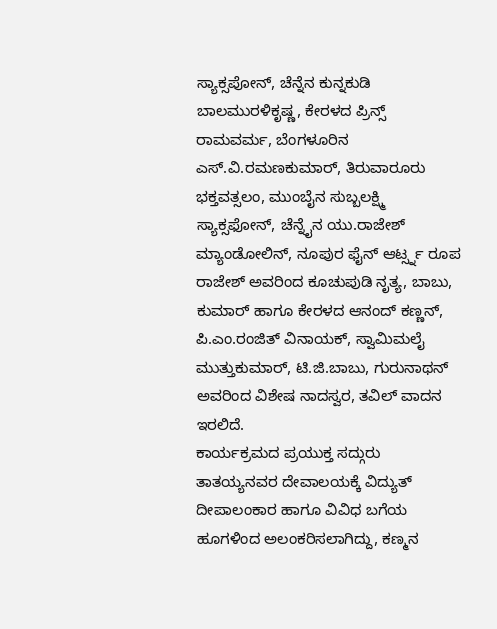ಸ್ಯಾಕ್ಸಪೋನ್, ಚೆನ್ನೆನ ಕುನ್ನಕುಡಿ ಬಾಲಮುರಳಿಕೃಷ್ಣ, ಕೇರಳದ ಪ್ರಿನ್ಸ್ ರಾಮವರ್ಮ, ಬೆಂಗಳೂರಿನ ಎಸ್.ವಿ.ರಮಣಕುಮಾರ್, ತಿರುವಾರೂರು ಭಕ್ತವತ್ಸಲಂ, ಮುಂಬೈನ ಸುಬ್ಬಲಕ್ಷ್ಮಿ ಸ್ಯಾಕ್ಸಫೋನ್, ಚೆನ್ನೈನ ಯು.ರಾಜೇಶ್ ಮ್ಯಾಂಡೋಲಿನ್, ನೂಪುರ ಫೈನ್ ಆರ್ಟ್ಸ್ನ ರೂಪ ರಾಜೇಶ್ ಅವರಿಂದ ಕೂಚುಪುಡಿ ನೃತ್ಯ, ಬಾಬು, ಕುಮಾರ್ ಹಾಗೂ ಕೇರಳದ ಆನಂದ್ ಕಣ್ಣನ್, ಪಿ.ಎಂ.ರಂಜಿತ್ ವಿನಾಯಕ್, ಸ್ವಾಮಿಮಲೈ ಮುತ್ತುಕುಮಾರ್, ಟಿ.ಜಿ.ಬಾಬು, ಗುರುನಾಥನ್ ಅವರಿಂದ ವಿಶೇಷ ನಾದಸ್ವರ, ತವಿಲ್ ವಾದನ ಇರಲಿದೆ.
ಕಾರ್ಯಕ್ರಮದ ಪ್ರಯುಕ್ತ ಸದ್ಗುರು ತಾತಯ್ಯನವರ ದೇವಾಲಯಕ್ಕೆ ವಿದ್ಯುತ್ ದೀಪಾಲಂಕಾರ ಹಾಗೂ ವಿವಿಧ ಬಗೆಯ ಹೂಗಳಿಂದ ಅಲಂಕರಿಸಲಾಗಿದ್ದು, ಕಣ್ಮನ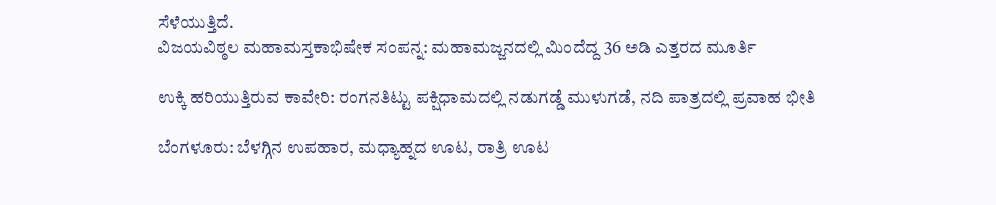ಸೆಳೆಯುತ್ತಿದೆ.
ವಿಜಯವಿಠ್ಠಲ ಮಹಾಮಸ್ತಕಾಭಿಷೇಕ ಸಂಪನ್ನ: ಮಹಾಮಜ್ಜನದಲ್ಲಿ ಮಿಂದೆದ್ದ 36 ಅಡಿ ಎತ್ತರದ ಮೂರ್ತಿ

ಉಕ್ಕಿ ಹರಿಯುತ್ತಿರುವ ಕಾವೇರಿ: ರಂಗನತಿಟ್ಟು ಪಕ್ಷಿಧಾಮದಲ್ಲಿ ನಡುಗಡ್ಡೆ ಮುಳುಗಡೆ, ನದಿ ಪಾತ್ರದಲ್ಲಿ ಪ್ರವಾಹ ಭೀತಿ

ಬೆಂಗಳೂರು: ಬೆಳಗ್ಗಿನ ಉಪಹಾರ, ಮಧ್ಯಾಹ್ನದ ಊಟ, ರಾತ್ರಿ ಊಟ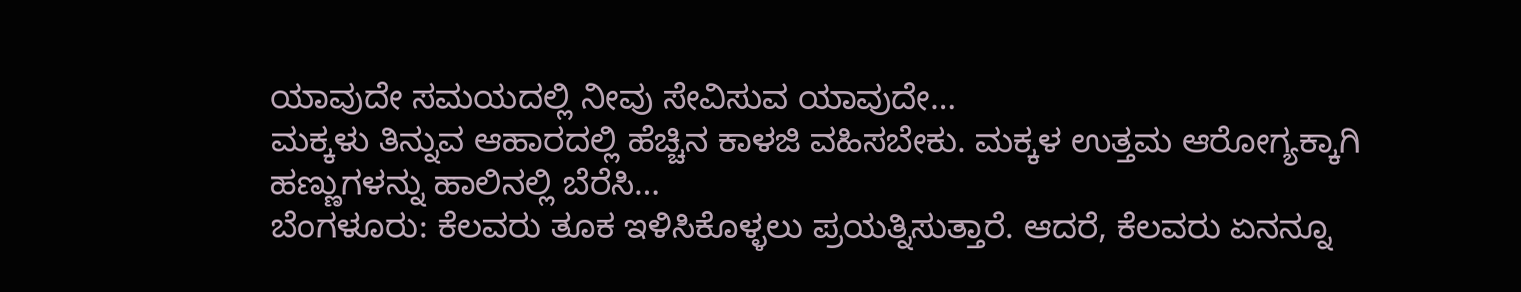ಯಾವುದೇ ಸಮಯದಲ್ಲಿ ನೀವು ಸೇವಿಸುವ ಯಾವುದೇ…
ಮಕ್ಕಳು ತಿನ್ನುವ ಆಹಾರದಲ್ಲಿ ಹೆಚ್ಚಿನ ಕಾಳಜಿ ವಹಿಸಬೇಕು. ಮಕ್ಕಳ ಉತ್ತಮ ಆರೋಗ್ಯಕ್ಕಾಗಿ ಹಣ್ಣುಗಳನ್ನು ಹಾಲಿನಲ್ಲಿ ಬೆರೆಸಿ…
ಬೆಂಗಳೂರು: ಕೆಲವರು ತೂಕ ಇಳಿಸಿಕೊಳ್ಳಲು ಪ್ರಯತ್ನಿಸುತ್ತಾರೆ. ಆದರೆ, ಕೆಲವರು ಏನನ್ನೂ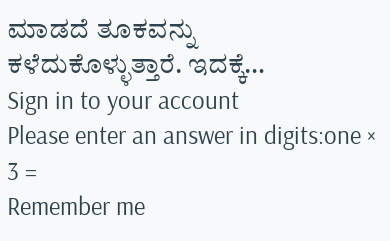ಮಾಡದೆ ತೂಕವನ್ನು ಕಳೆದುಕೊಳ್ಳುತ್ತಾರೆ. ಇದಕ್ಕೆ…
Sign in to your account
Please enter an answer in digits:one × 3 =
Remember me